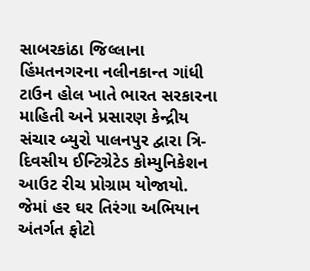સાબરકાંઠા જિલ્લાના હિંમતનગરના નલીનકાન્ત ગાંધી ટાઉન હોલ ખાતે ભારત સરકારના માહિતી અને પ્રસારણ કેન્દ્રીય સંચાર બ્યુરો પાલનપુર દ્વારા ત્રિ-દિવસીય ઈન્ટિગ્રેટેડ કોમ્યુનિકેશન આઉટ રીચ પ્રોગ્રામ યોજાયો. જેમાં હર ઘર તિરંગા અભિયાન અંતર્ગત ફોટો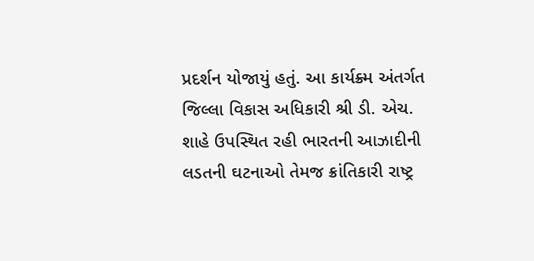પ્રદર્શન યોજાયું હતું. આ કાર્યક્ર્મ અંતર્ગત જિલ્લા વિકાસ અધિકારી શ્રી ડી. એચ. શાહે ઉપસ્થિત રહી ભારતની આઝાદીની લડતની ઘટનાઓ તેમજ ક્રાંતિકારી રાષ્ટ્ર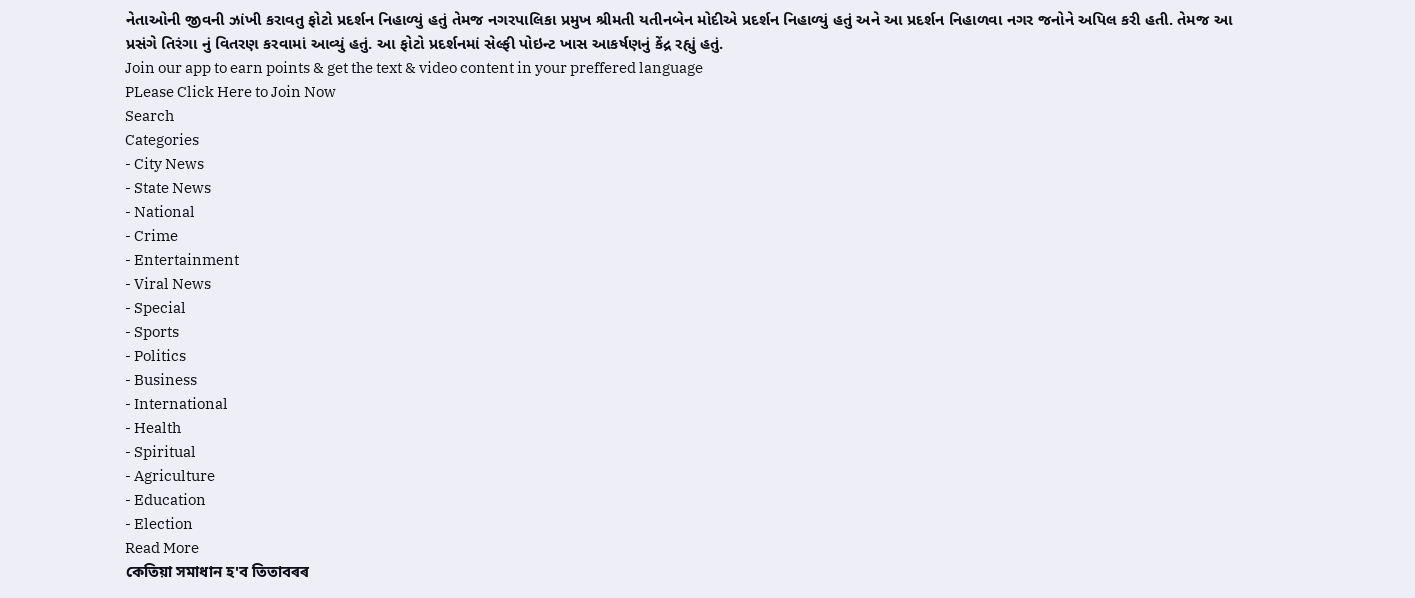નેતાઓની જીવની ઝાંખી કરાવતુ ફોટો પ્રદર્શન નિહાળ્યું હતું તેમજ નગરપાલિકા પ્રમુખ શ્રીમતી યતીનબેન મોદીએ પ્રદર્શન નિહાળ્યું હતું અને આ પ્રદર્શન નિહાળવા નગર જનોને અપિલ કરી હતી. તેમજ આ પ્રસંગે તિરંગા નું વિતરણ કરવામાં આવ્યું હતું. આ ફોટો પ્રદર્શનમાં સેલ્ફી પોઇન્ટ ખાસ આકર્ષણનું કેંદ્ર રહ્યું હતું.
Join our app to earn points & get the text & video content in your preffered language
PLease Click Here to Join Now
Search
Categories
- City News
- State News
- National
- Crime
- Entertainment
- Viral News
- Special
- Sports
- Politics
- Business
- International
- Health
- Spiritual
- Agriculture
- Education
- Election
Read More
কেতিয়া সমাধান হ'ব তিতাবৰৰ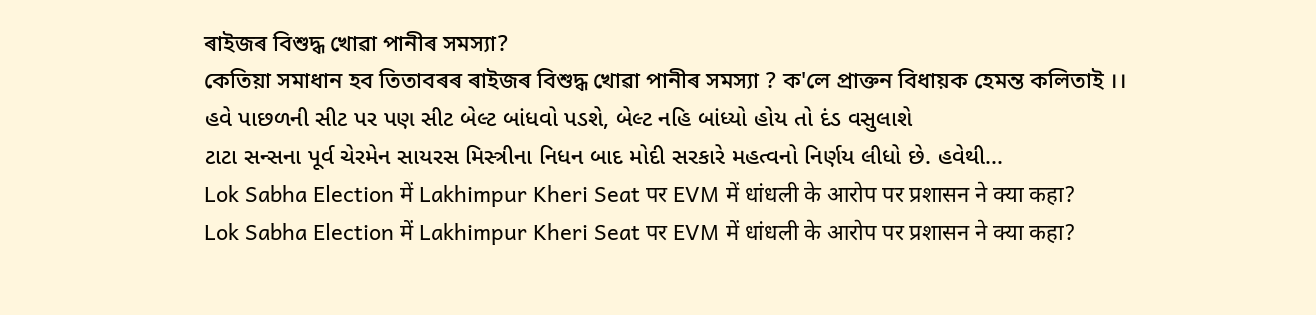ৰাইজৰ বিশুদ্ধ খোৱা পানীৰ সমস্যা?
কেতিয়া সমাধান হব তিতাবৰৰ ৰাইজৰ বিশুদ্ধ খোৱা পানীৰ সমস্যা ? ক'লে প্ৰাক্তন বিধায়ক হেমন্ত কলিতাই ।।
હવે પાછળની સીટ પર પણ સીટ બેલ્ટ બાંધવો પડશે, બેલ્ટ નહિ બાંધ્યો હોય તો દંડ વસુલાશે
ટાટા સન્સના પૂર્વ ચેરમેન સાયરસ મિસ્ત્રીના નિધન બાદ મોદી સરકારે મહત્વનો નિર્ણય લીધો છે. હવેથી...
Lok Sabha Election में Lakhimpur Kheri Seat पर EVM में धांधली के आरोप पर प्रशासन ने क्या कहा?
Lok Sabha Election में Lakhimpur Kheri Seat पर EVM में धांधली के आरोप पर प्रशासन ने क्या कहा?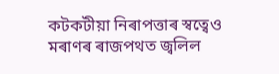কটকটীয়া নিৰাপত্তাৰ স্বত্বেও মৰাণৰ ৰাজপথত জ্বলিল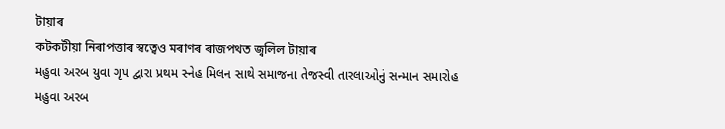টায়াৰ
কটকটীয়া নিৰাপত্তাৰ স্বত্বেও মৰাণৰ ৰাজপথত জ্বলিল টায়াৰ
મહુવા અરબ યુવા ગૃપ દ્વારા પ્રથમ સ્નેહ મિલન સાથે સમાજના તેજસ્વી તારલાઓનું સન્માન સમારોહ
મહુવા અરબ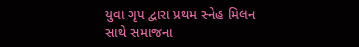યુવા ગૃપ દ્વારા પ્રથમ સ્નેહ મિલન સાથે સમાજના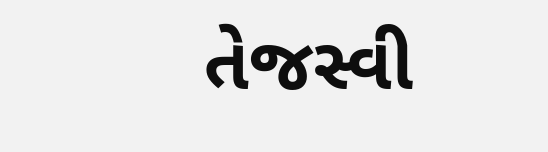તેજસ્વી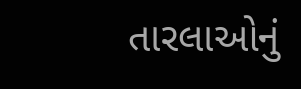તારલાઓનું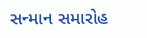સન્માન સમારોહ